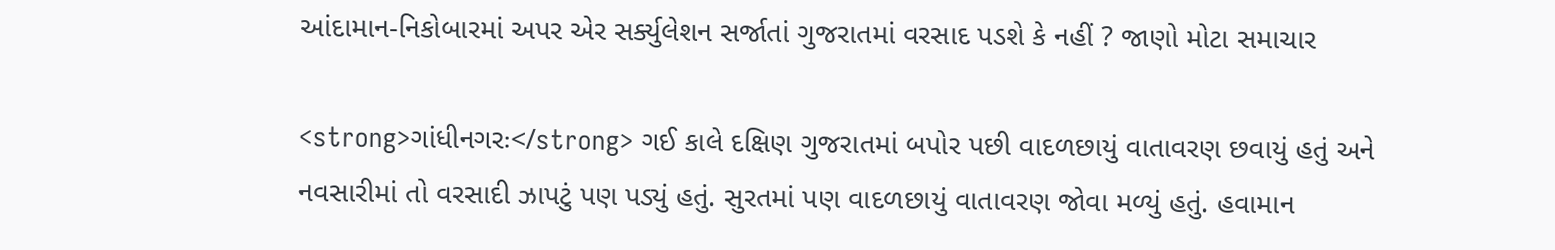આંદામાન-નિકોબારમાં અપર એર સર્ક્યુલેશન સર્જાતાં ગુજરાતમાં વરસાદ પડશે કે નહીં ? જાણો મોટા સમાચાર

<strong>ગાંધીનગરઃ</strong> ગઈ કાલે દક્ષિણ ગુજરાતમાં બપોર પછી વાદળછાયું વાતાવરણ છવાયું હતું અને નવસારીમાં તો વરસાદી ઝાપટું પણ પડ્યું હતું. સુરતમાં પણ વાદળછાયું વાતાવરણ જોવા મળ્યું હતું. હવામાન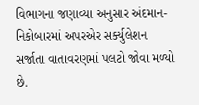વિભાગના જણાવ્યા અનુસાર અંદમાન-નિકોબારમાં અપરએર સર્ક્યુલેશન સર્જાતા વાતાવરણમાં પલટો જોવા મળ્યો છે.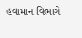હવામાન વિભાગે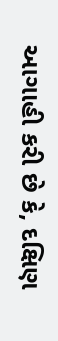આગાહી કરી છે કે, દક્ષિણ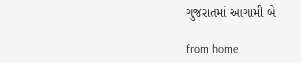ગુજરાતમાં આગામી બે

from home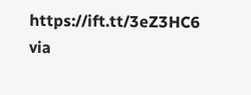https://ift.tt/3eZ3HC6
via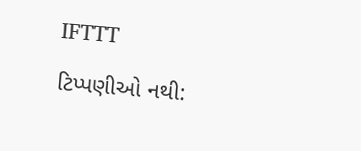IFTTT

ટિપ્પણીઓ નથી: